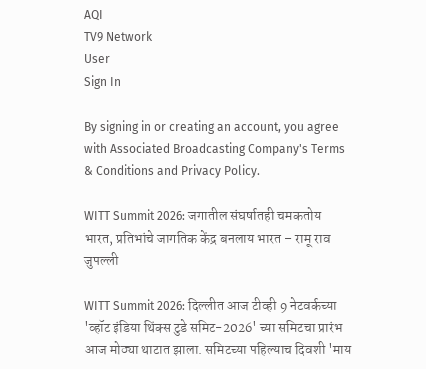AQI
TV9 Network
User
Sign In

By signing in or creating an account, you agree with Associated Broadcasting Company's Terms & Conditions and Privacy Policy.

WITT Summit 2026: जगातील संघर्षातही चमकतोय भारत, प्रतिभांचे जागतिक केंद्र बनलाय भारत – रामू राव जुपल्ली

WITT Summit 2026: दिल्लीत आज टीव्ही 9 नेटवर्कच्या 'व्हॉट इंडिया थिंक्स टुडे समिट-2026' च्या समिटचा प्रारंभ आज मोठ्या थाटात झाला. समिटच्या पहिल्याच दिवशी 'माय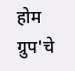होम ग्रुप'चे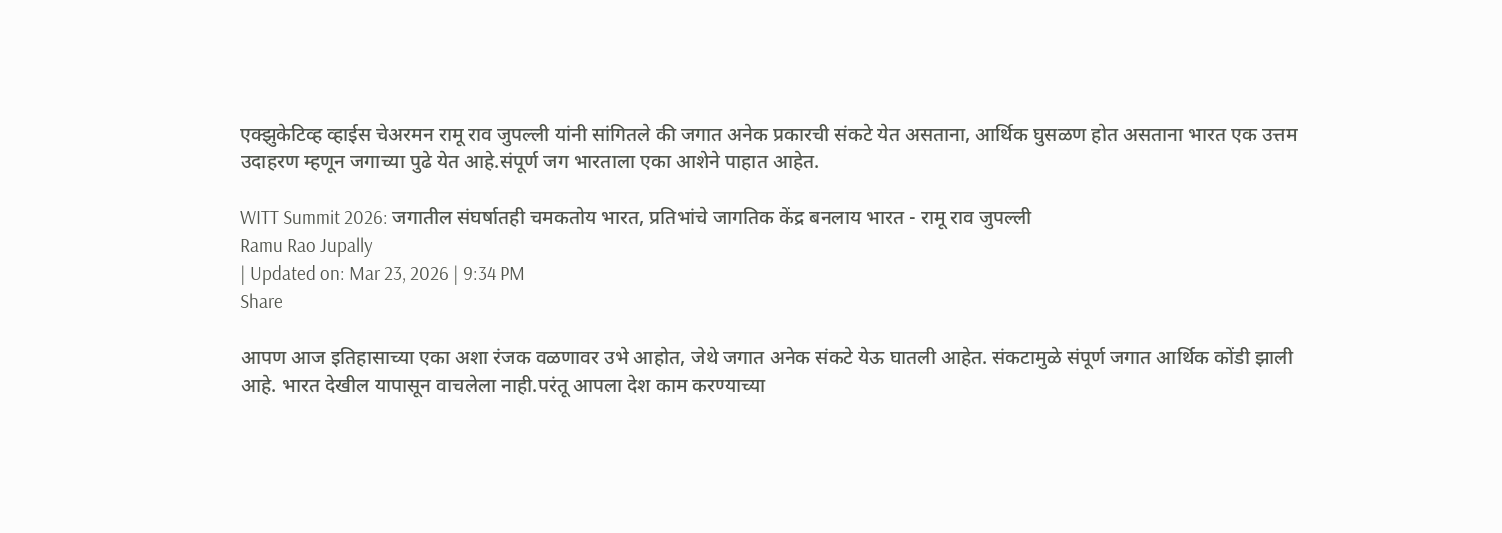एक्झुकेटिव्ह व्हाईस चेअरमन रामू राव जुपल्ली यांनी सांगितले की जगात अनेक प्रकारची संकटे येत असताना, आर्थिक घुसळण होत असताना भारत एक उत्तम उदाहरण म्हणून जगाच्या पुढे येत आहे.संपूर्ण जग भारताला एका आशेने पाहात आहेत.

WITT Summit 2026: जगातील संघर्षातही चमकतोय भारत, प्रतिभांचे जागतिक केंद्र बनलाय भारत - रामू राव जुपल्ली
Ramu Rao Jupally
| Updated on: Mar 23, 2026 | 9:34 PM
Share

आपण आज इतिहासाच्या एका अशा रंजक वळणावर उभे आहोत, जेथे जगात अनेक संकटे येऊ घातली आहेत. संकटामुळे संपूर्ण जगात आर्थिक कोंडी झाली आहे. भारत देखील यापासून वाचलेला नाही.परंतू आपला देश काम करण्याच्या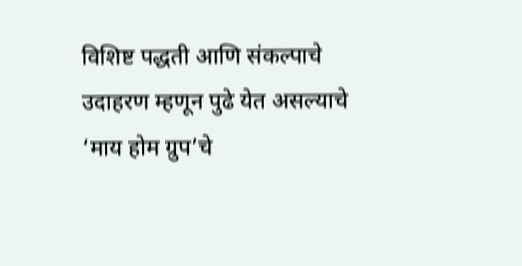विशिष्ट पद्धती आणि संकल्पाचे उदाहरण म्हणून पुढे येत असल्याचे ‘माय होम ग्रुप’चे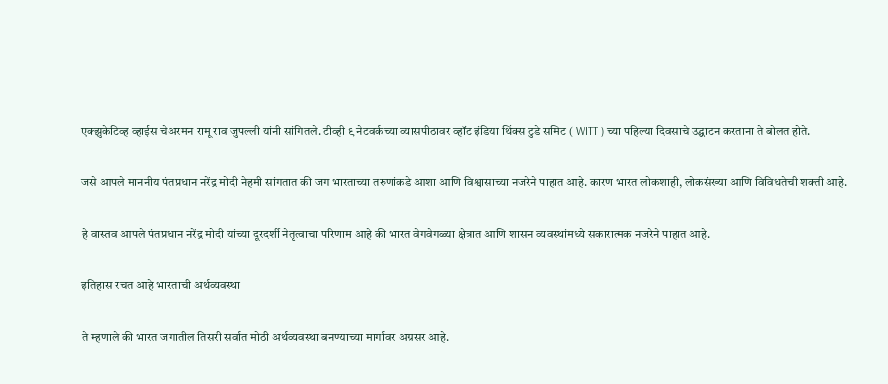एक्झुकेटिव्ह व्हाईस चेअरमन रामू राव जुपल्ली यांनी सांगितले. टीव्ही ९ नेटवर्कच्या व्यासपीठावर व्हॉट इंडिया थिंक्स टुडे समिट ( WITT ) च्या पहिल्या दिवसाचे उद्घाटन करताना ते बोलत होते.

जसे आपले माननीय पंतप्रधान नरेंद्र मोदी नेहमी सांगतात की जग भारताच्या तरुणांकडे आशा आणि विश्वासाच्या नजरेने पाहात आहे. कारण भारत लोकशाही, लोकसंख्या आणि विविधतेची शक्ती आहे.

हे वास्तव आपले पंतप्रधान नरेंद्र मोदी यांच्या दूरदर्शी नेतृत्वाचा परिणाम आहे की भारत वेगवेगळ्या क्षेत्रात आणि शासन व्यवस्थांमध्ये सकारात्मक नजरेने पाहात आहे.

इतिहास रचत आहे भारताची अर्थव्यवस्था

ते म्हणाले की भारत जगातील तिसरी सर्वात मोठी अर्थव्यवस्था बनण्याच्या मार्गावर अग्रसर आहे.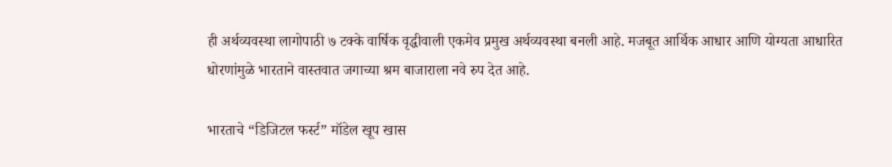ही अर्थव्यवस्था लागोपाठी ७ टक्के वार्षिक वृद्धीवाली एकमेव प्रमुख अर्थव्यवस्था बनली आहे. मजबूत आर्थिक आधार आणि योग्यता आधारित धोरणांमुळे भारताने वास्तवात जगाच्या श्रम बाजाराला नवे रुप देत आहे.

भारताचे “डिजिटल फर्स्ट” मॉडेल खूप खास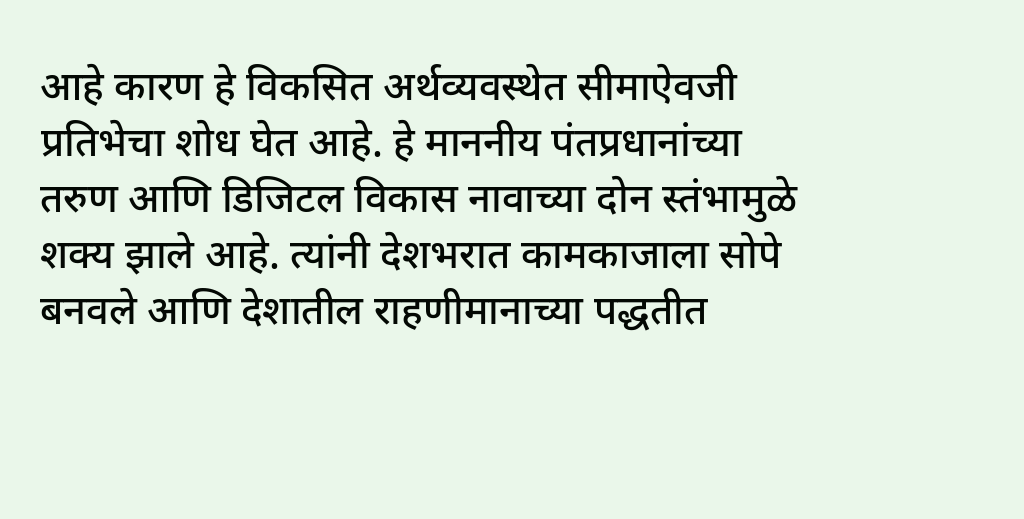आहे कारण हे विकसित अर्थव्यवस्थेत सीमाऐवजी प्रतिभेचा शोध घेत आहे. हे माननीय पंतप्रधानांच्या तरुण आणि डिजिटल विकास नावाच्या दोन स्तंभामुळे शक्य झाले आहे. त्यांनी देशभरात कामकाजाला सोपे बनवले आणि देशातील राहणीमानाच्या पद्धतीत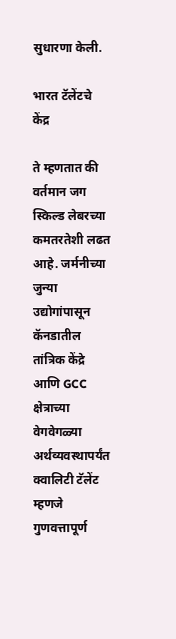सुधारणा केली.

भारत टॅलेंटचे केंद्र

ते म्हणतात की वर्तमान जग स्किल्ड लेबरच्या कमतरतेशी लढत आहे. जर्मनीच्या जुन्या उद्योगांपासून कॅनडातील तांत्रिक केंद्रे आणि GCC क्षेत्राच्या वेगवेगळ्या अर्थव्यवस्थापर्यंत क्वालिटी टॅलेंट म्हणजे गुणवत्तापूर्ण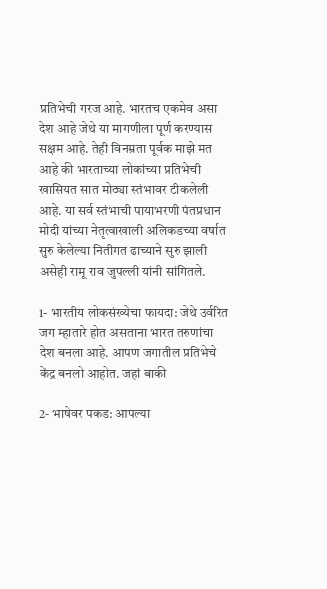प्रतिभेची गरज आहे. भारतच एकमेव असा देश आहे जेथे या मागणीला पूर्ण करण्यास सक्षम आहे. तेही विनम्रता पूर्वक माझे मत आहे की भारताच्या लोकांच्या प्रतिभेची खासियत सात मोठ्या स्तंभावर टीकलेली आहे. या सर्व स्तंभाची पायाभरणी पंतप्रधान मोदी यांच्या नेतृत्वाखाली अलिकडच्या वर्षात सुरु केलेल्या नितीगत ढाच्याने सुरु झाली असेही रामू राव जुपल्ली यांनी सांगितले.

1- भारतीय लोकसंख्येचा फायदा: जेथे उर्वरित जग म्हातारे होत असताना भारत तरुणांचा देश बनला आहे. आपण जगातील प्रतिभेचे केंद्र बनलो आहोत. जहां बाकी

2- भाषेवर पकड: आपल्या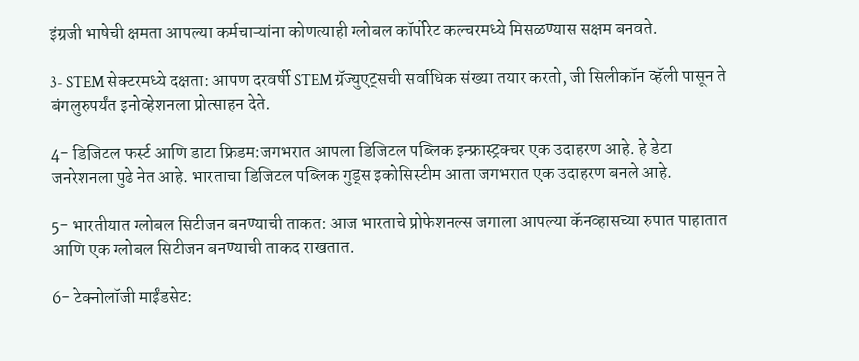इंग्रजी भाषेची क्षमता आपल्या कर्मचाऱ्यांना कोणत्याही ग्लोबल कॉर्पोरेट कल्चरमध्ये मिसळण्यास सक्षम बनवते.

3- STEM सेक्टरमध्ये दक्षता: आपण दरवर्षी STEM ग्रॅज्युएट्सची सर्वाधिक संख्या तयार करतो, जी सिलीकॉन व्हॅली पासून ते बंगलुरुपर्यंत इनोव्हेशनला प्रोत्साहन देते.

4- डिजिटल फर्स्ट आणि डाटा फ्रिडम:जगभरात आपला डिजिटल पब्लिक इन्फ्रास्ट्रक्चर एक उदाहरण आहे. हे डेटा जनरेशनला पुढे नेत आहे. भारताचा डिजिटल पब्लिक गुड्स इकोसिस्टीम आता जगभरात एक उदाहरण बनले आहे.

5- भारतीयात ग्लोबल सिटीजन बनण्याची ताकत: आज भारताचे प्रोफेशनल्स जगाला आपल्या कॅनव्हासच्या रुपात पाहातात आणि एक ग्लोबल सिटीजन बनण्याची ताकद राखतात.

6- टेक्नोलॉजी माईंडसेट: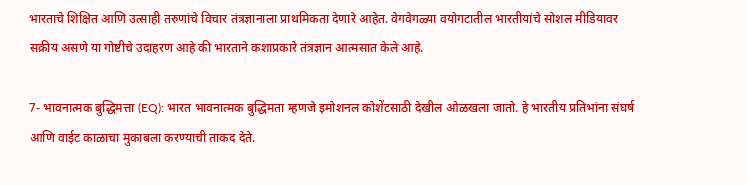भारताचे शिक्षित आणि उत्साही तरुणांचे विचार तंत्रज्ञानाला प्राथमिकता देणारे आहेत. वेगवेगळ्या वयोगटातील भारतीयांचे सोशल मीडियावर सक्रीय असणे या गोष्टीचे उदाहरण आहे की भारताने कशाप्रकारे तंत्रज्ञान आत्मसात केले आहे.

7- भावनात्मक बुद्धिमत्ता (EQ): भारत भावनात्मक बुद्धिमता म्हणजे इमोशनल कोशेंटसाठी देखील ओळखला जातो. हे भारतीय प्रतिभांना संघर्ष आणि वाईट काळाचा मुकाबला करण्याची ताकद देते.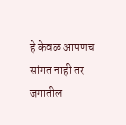हे केवळ आपणच सांगत नाही तर जगातील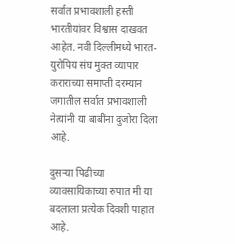सर्वात प्रभावशाली हस्ती भारतीयांवर विश्वास दाखवत आहेत. नवी दिल्लीमध्ये भारत- युरोपिय संघ मुक्त व्यापार कराराच्या समाप्ती दरम्यान जगातील सर्वात प्रभावशाली नेत्यांनी या बाबींना दुजोरा दिला आहे.

दुसऱ्या पिढीच्या व्यावसायिकाच्या रुपात मी या बदलाला प्रत्येक दिवशी पाहात आहे.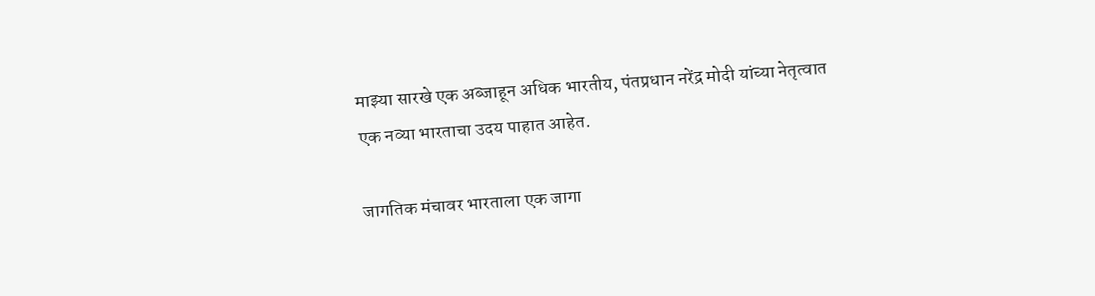माझ्या सारखे एक अब्जाहून अधिक भारतीय, पंतप्रधान नरेंद्र मोदी यांच्या नेतृत्वात एक नव्या भारताचा उदय पाहात आहेत.

जागतिक मंचावर भारताला एक जागा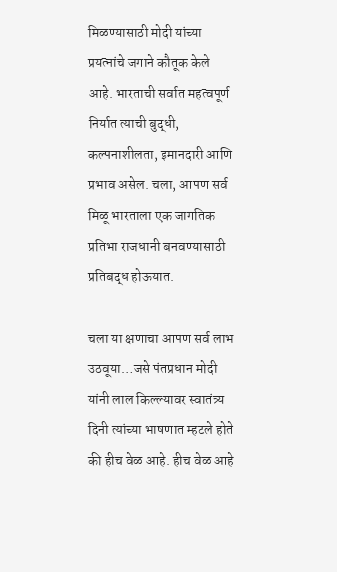मिळण्यासाठी मोदी यांच्या प्रयत्नांचे जगाने कौतूक केले आहे. भारताची सर्वात महत्वपूर्ण निर्यात त्याची बुद्धी, कल्पनाशीलता, इमानदारी आणि प्रभाव असेल. चला, आपण सर्व मिळू भारताला एक जागतिक प्रतिभा राजधानी बनवण्यासाठी प्रतिबद्ध होऊयात.

चला या क्षणाचा आपण सर्व लाभ उठवूया…जसे पंतप्रधान मोदी यांनी लाल किल्ल्यावर स्वातंत्र्य दिनी त्यांच्या भाषणात म्हटले होते की हीच वेळ आहे. हीच वेळ आहे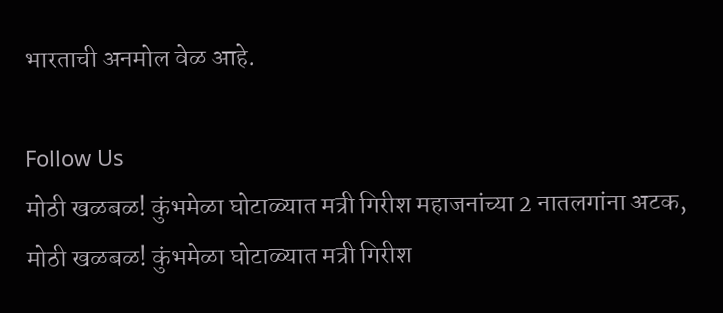भारताची अनमोल वेळ आहे.

Follow Us
मोठी खळबळ! कुंभमेळा घोटाळ्यात मत्री गिरीश महाजनांच्या 2 नातलगांना अटक,
मोठी खळबळ! कुंभमेळा घोटाळ्यात मत्री गिरीश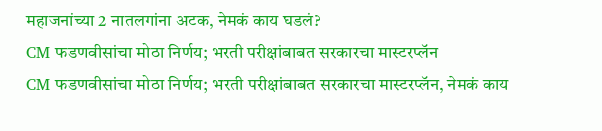महाजनांच्या 2 नातलगांना अटक, नेमकं काय घडलं?
CM फडणवीसांचा मोठा निर्णय; भरती परीक्षांबाबत सरकारचा मास्टरप्लॅन
CM फडणवीसांचा मोठा निर्णय; भरती परीक्षांबाबत सरकारचा मास्टरप्लॅन, नेमकं काय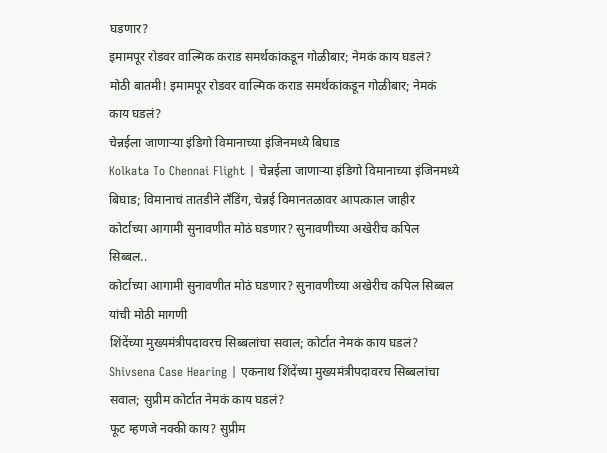घडणार?
इमामपूर रोडवर वाल्मिक कराड समर्थकांकडून गोळीबार; नेमकं काय घडलं?
मोठी बातमी! इमामपूर रोडवर वाल्मिक कराड समर्थकांकडून गोळीबार; नेमकं काय घडलं?
चेन्नईला जाणाऱ्या इंडिगो विमानाच्या इंजिनमध्ये बिघाड
Kolkata To Chennai Flight | चेन्नईला जाणाऱ्या इंडिगो विमानाच्या इंजिनमध्ये बिघाड; विमानाचं तातडीने लँडिंग, चेन्नई विमानतळावर आपत्काल जाहीर
कोर्टाच्या आगामी सुनावणीत मोठं घडणार? सुनावणीच्या अखेरीच कपिल सिब्बल..
कोर्टाच्या आगामी सुनावणीत मोठं घडणार? सुनावणीच्या अखेरीच कपिल सिब्बल यांची मोठी मागणी
शिंदेंच्या मुख्यमंत्रीपदावरच सिब्बलांचा सवाल; कोर्टात नेमकं काय घडलं?
Shivsena Case Hearing | एकनाथ शिंदेंच्या मुख्यमंत्रीपदावरच सिब्बलांचा सवाल; सुप्रीम कोर्टात नेमकं काय घडलं?
फूट म्हणजे नक्की काय? सुप्रीम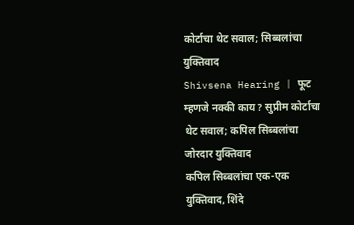कोर्टाचा थेट सवाल; सिब्बलांचा युक्तिवाद
Shivsena Hearing | फूट म्हणजे नक्की काय? सुप्रीम कोर्टाचा थेट सवाल; कपिल सिब्बलांचा जोरदार युक्तिवाद
कपिल सिब्बलांचा एक-एक युक्तिवाद, शिंदे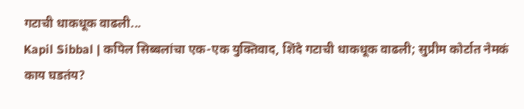गटाची धाकधूक वाढली...
Kapil Sibbal | कपिल सिब्बलांचा एक-एक युक्तिवाद, शिंदे गटाची धाकधूक वाढली; सुप्रीम कोर्टात नेमकं काय घडतंय?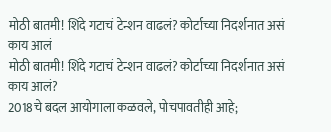मोठी बातमी! शिंदे गटाचं टेन्शन वाढलं? कोर्टाच्या निदर्शनात असं काय आलं
मोठी बातमी! शिंदे गटाचं टेन्शन वाढलं? कोर्टाच्या निदर्शनात असं काय आलं?
2018चे बदल आयोगाला कळवले, पोचपावतीही आहे;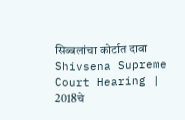सिब्बलांचा कोर्टात दावा
Shivsena Supreme Court Hearing | 2018चे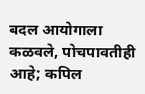बदल आयोगाला कळवले, पोचपावतीही आहे; कपिल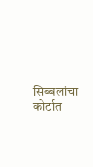सिब्बलांचा कोर्टात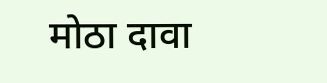मोठा दावा